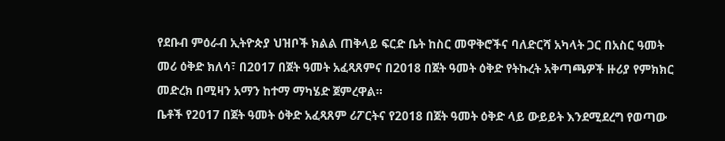የደቡብ ምዕራብ ኢትዮጵያ ህዝቦች ክልል ጠቅላይ ፍርድ ቤት ከስር መዋቅሮችና ባለድርሻ አካላት ጋር በአስር ዓመት መሪ ዕቅድ ክለሳ፣ በ2017 በጀት ዓመት አፈጻጸምና በ2018 በጀት ዓመት ዕቅድ የትኩረት አቅጣጫዎች ዙሪያ የምክክር መድረክ በሚዛን አማን ከተማ ማካሄድ ጀምረዋል።
ቤቶች የ2017 በጀት ዓመት ዕቅድ አፈጻጸም ሪፖርትና የ2018 በጀት ዓመት ዕቅድ ላይ ውይይት እንደሚደረግ የወጣው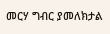መርሃ ግብር ያመለክታል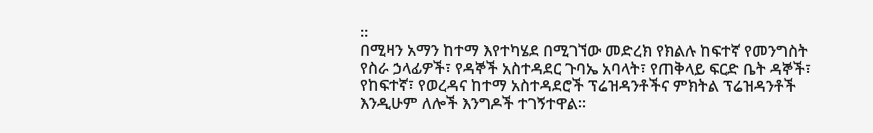።
በሚዛን አማን ከተማ እየተካሄደ በሚገኘው መድረክ የክልሉ ከፍተኛ የመንግስት የስራ ኃላፊዎች፣ የዳኞች አስተዳደር ጉባኤ አባላት፣ የጠቅላይ ፍርድ ቤት ዳኞች፣ የከፍተኛ፣ የወረዳና ከተማ አስተዳደሮች ፕሬዝዳንቶችና ምክትል ፕሬዝዳንቶች እንዲሁም ለሎች እንግዶች ተገኝተዋል።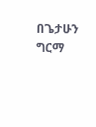በጌታሁን ግርማ